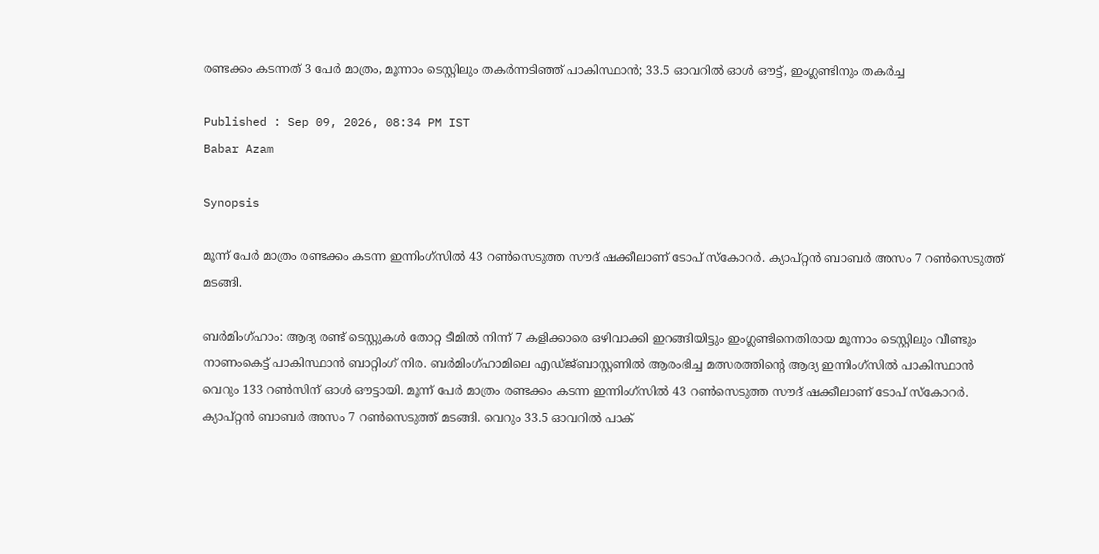രണ്ടക്കം കടന്നത് 3 പേര്‍ മാത്രം, മൂന്നാം ടെസ്റ്റിലും തകർന്നടിഞ്ഞ് പാകിസ്ഥാൻ; 33.5 ഓവറില്‍ ഓള്‍ ഔട്ട്, ഇംഗ്ലണ്ടിനും തകര്‍ച്ച

Published : Sep 09, 2026, 08:34 PM IST
Babar Azam

Synopsis

മൂന്ന് പേര്‍ മാത്രം രണ്ടക്കം കടന്ന ഇന്നിംഗ്സില്‍ 43 റണ്‍സെടുത്ത സൗദ് ഷക്കീലാണ് ടോപ് സ്കോറര്‍. ക്യാപ്റ്റൻ ബാബര്‍ അസം 7 റണ്‍സെടുത്ത് മടങ്ങി.

ബർമിംഗ്ഹാം: ആദ്യ രണ്ട് ടെസ്റ്റുകള്‍ തോറ്റ ടീമില്‍ നിന്ന് 7 കളിക്കാരെ ഒഴിവാക്കി ഇറങ്ങിയിട്ടും ഇംഗ്ലണ്ടിനെതിരായ മൂന്നാം ടെസ്റ്റിലും വീണ്ടും നാണംകെട്ട് പാകിസ്ഥാൻ ബാറ്റിംഗ് നിര. ബർമിംഗ്ഹാമിലെ എഡ്ജ്ബാസ്റ്റണിൽ ആരംഭിച്ച മത്സരത്തിന്‍റെ ആദ്യ ഇന്നിംഗ്സിൽ പാകിസ്ഥാൻ വെറും 133 റൺസിന് ഓൾ ഔട്ടായി. മൂന്ന് പേര്‍ മാത്രം രണ്ടക്കം കടന്ന ഇന്നിംഗ്സില്‍ 43 റണ്‍സെടുത്ത സൗദ് ഷക്കീലാണ് ടോപ് സ്കോറര്‍. ക്യാപ്റ്റൻ ബാബര്‍ അസം 7 റണ്‍സെടുത്ത് മടങ്ങി. വെറും 33.5 ഓവറില്‍ പാക്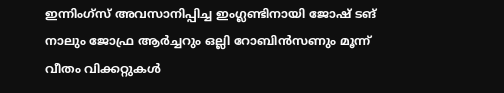ഇന്നിംഗ്സ് അവസാനിപ്പിച്ച ഇംഗ്ലണ്ടിനായി ജോഷ് ടങ് നാലും ജോഫ്ര ആര്‍ച്ചറും ഒല്ലി റോബിന്‍സണും മൂന്ന് വീതം വിക്കറ്റുകള്‍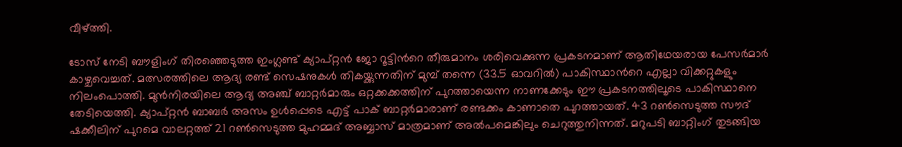വീഴ്ത്തി.

ടോസ് നേടി ബൗളിംഗ് തിരഞ്ഞെടുത്ത ഇംഗ്ലണ്ട് ക്യാപ്റ്റൻ ജോ റൂട്ടിന്‍റെ തീരുമാനം ശരിവെക്കുന്ന പ്രകടനമാണ് ആതിഥേയരായ പേസർമാർ കാഴ്ചവെച്ചത്. മത്സരത്തിലെ ആദ്യ രണ്ട് സെഷനുകൾ തികയ്ക്കുന്നതിന് മുമ്പ് തന്നെ (33.5 ഓവറിൽ) പാകിസ്ഥാന്‍റെ എല്ലാ വിക്കറ്റുകളും നിലംപൊത്തി. മുൻനിരയിലെ ആദ്യ അഞ്ച് ബാറ്റർമാരും ഒറ്റക്കക്കത്തിന് പുറത്തായെന്ന നാണക്കേടും ഈ പ്രകടനത്തിലൂടെ പാകിസ്ഥാനെ തേടിയെത്തി. ക്യാപ്റ്റൻ ബാബർ അസം ഉൾപ്പെടെ എട്ട് പാക് ബാറ്റർമാരാണ് രണ്ടക്കം കാണാതെ പുറത്തായത്. 43 റൺസെടുത്ത സൗദ് ഷക്കീലിന് പുറമെ വാലറ്റത്ത് 21 റൺസെടുത്ത മുഹമ്മദ് അബ്ബാസ് മാത്രമാണ് അൽപമെങ്കിലും ചെറുത്തുനിന്നത്. മറുപടി ബാറ്റിംഗ് തുടങ്ങിയ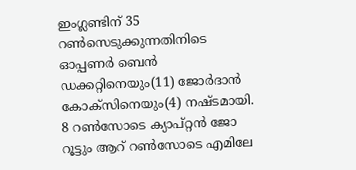ഇംഗ്ലണ്ടിന് 35 റണ്‍സെടുക്കുന്നതിനിടെ ഓപ്പണർ ബെന്‍ ഡക്കറ്റിനെയും(11) ജോര്‍ദാന്‍ കോക്സിനെയും(4) നഷ്ടമായി. 8 റണ്‍സോടെ ക്യാപ്റ്റൻ ജോ റൂട്ടും ആറ് റണ്‍സോടെ എമിലേ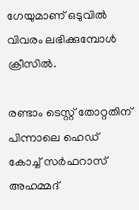ഗേയുമാണ് ഒടുവില്‍ വിവരം ലഭിക്കുമ്പോള്‍ ക്രീസില്‍.

രണ്ടാം ടെസ്റ്റ് തോറ്റതിന് പിന്നാലെ ഹെഡ് കോച്ച് സർഫറാസ് അഹമ്മദ്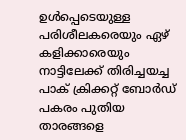ഉൾപ്പെടെയുള്ള പരിശീലകരെയും ഏഴ് കളിക്കാരെയും നാട്ടിലേക്ക് തിരിച്ചയച്ച പാക് ക്രിക്കറ്റ് ബോര്‍ഡ് പകരം പുതിയ താരങ്ങളെ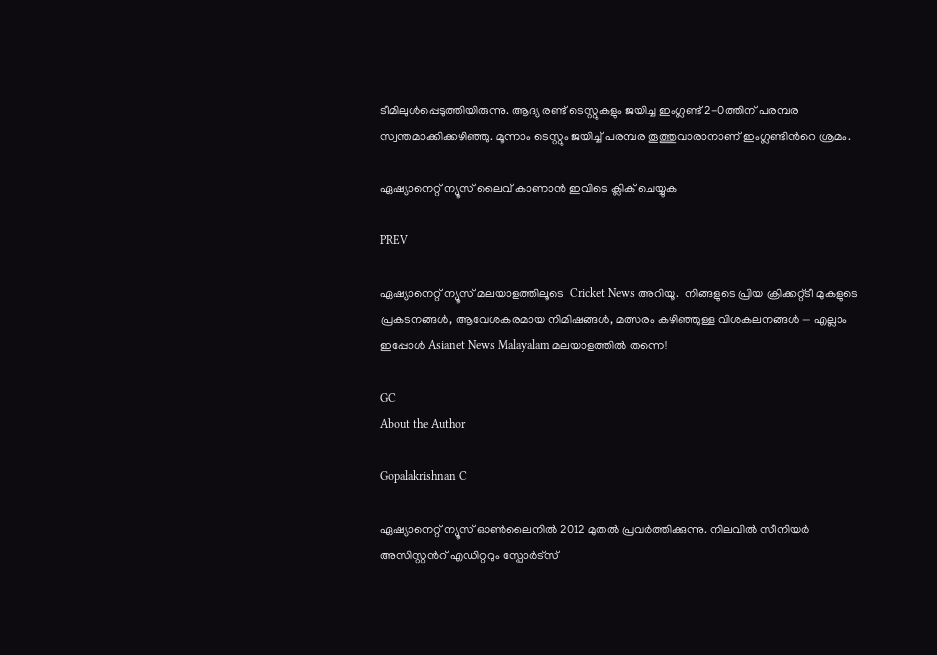ടീമിലുൾപ്പെടുത്തിയിരുന്നു. ആദ്യ രണ്ട് ടെസ്റ്റുകളും ജയിച്ച ഇംഗ്ലണ്ട് 2-0ത്തിന് പരമ്പര സ്വന്തമാക്കിക്കഴിഞ്ഞു. മൂന്നാം ടെസ്റ്റും ജയിച്ച് പരമ്പര തൂത്തുവാരാനാണ് ഇംഗ്ലണ്ടിന്‍റെ ശ്രമം.

ഏഷ്യാനെറ്റ് ന്യൂസ് ലൈവ് കാണാന്‍ ഇവിടെ ക്ലിക് ചെയ്യുക

PREV

ഏഷ്യാനെറ്റ് ന്യൂസ് മലയാളത്തിലൂടെ  Cricket News അറിയൂ.  നിങ്ങളുടെ പ്രിയ ക്രിക്കറ്റ്ടീ മുകളുടെ പ്രകടനങ്ങൾ, ആവേശകരമായ നിമിഷങ്ങൾ, മത്സരം കഴിഞ്ഞുള്ള വിശകലനങ്ങൾ — എല്ലാം ഇപ്പോൾ Asianet News Malayalam മലയാളത്തിൽ തന്നെ!

GC
About the Author

Gopalakrishnan C

ഏഷ്യാനെറ്റ് ന്യൂസ് ഓണ്‍ലൈനില്‍ 2012 മുതല്‍ പ്രവര്‍ത്തിക്കുന്നു. നിലവില്‍ സീനിയര്‍ അസിസ്റ്റന്‍റ് എഡിറ്ററും സ്പോർട്സ്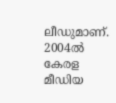ലീഡുമാണ്. 2004ൽ കേരള മീഡിയ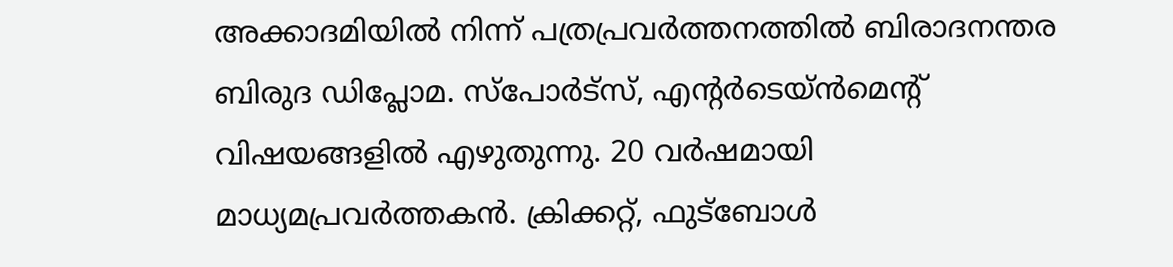അക്കാദമിയില്‍ നിന്ന് പത്രപ്രവര്‍ത്തനത്തില്‍ ബിരാദനന്തര ബിരുദ ഡിപ്ലോമ. സ്പോര്‍ട്സ്, എന്‍റര്‍ടെയ്ൻമെന്‍റ് വിഷയങ്ങളില്‍ എഴുതുന്നു. 20 വര്‍ഷമായി മാധ്യമപ്രവര്‍ത്തകൻ. ക്രിക്കറ്റ്, ഫുട്ബോള്‍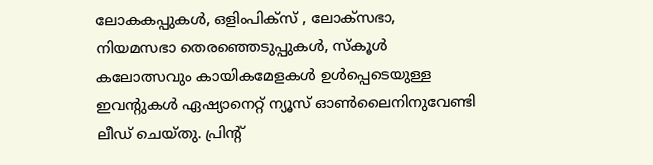ലോകകപ്പുകൾ, ഒളിംപിക്സ് , ലോക്സഭാ, നിയമസഭാ തെരഞ്ഞെടുപ്പുകള്‍, സ്കൂള്‍ കലോത്സവും കായികമേളകള്‍ ഉള്‍പ്പെടെയുള്ള ഇവന്‍റുകള്‍ ഏഷ്യാനെറ്റ് ന്യൂസ് ഓണ്‍ലൈനിനുവേണ്ടി ലീഡ് ചെയ്തു. പ്രിന്‍റ്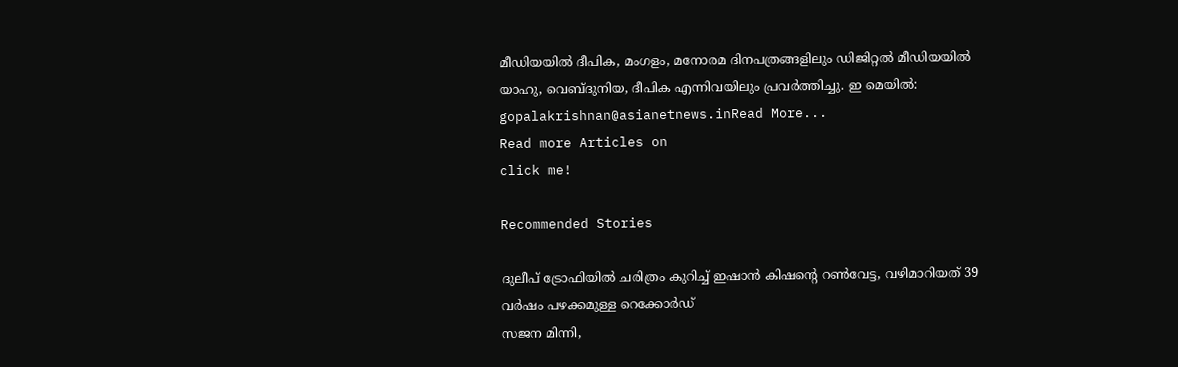മീഡിയയില്‍ ദീപിക, മംഗളം, മനോരമ ദിനപത്രങ്ങളിലും ഡിജിറ്റൽ മീഡിയയില്‍ യാഹു, വെബ്ദുനിയ, ദീപിക എന്നിവയിലും പ്രവര്‍ത്തിച്ചു. ഇ മെയില്‍: gopalakrishnan@asianetnews.inRead More...
Read more Articles on
click me!

Recommended Stories

ദുലീപ് ട്രോഫിയിൽ ചരിത്രം കുറിച്ച് ഇഷാൻ കിഷന്‍റെ റണ്‍വേട്ട, വഴിമാറിയത് 39 വര്‍ഷം പഴക്കമുള്ള റെക്കോര്‍ഡ്
സജന മിന്നി,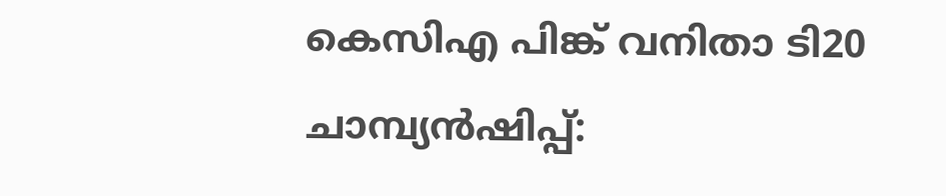കെസിഎ പിങ്ക് വനിതാ ടി20 ചാമ്പ്യൻഷിപ്പ്: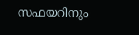സഫയറിനും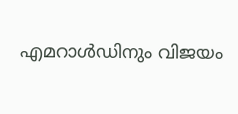എമറാൾഡിനും വിജയം